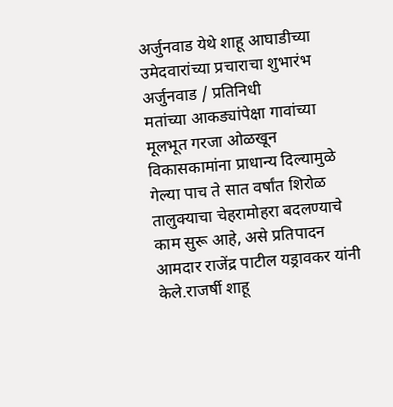अर्जुनवाड येथे शाहू आघाडीच्या उमेदवारांच्या प्रचाराचा शुभारंभ
अर्जुनवाड / प्रतिनिधी
मतांच्या आकड्यांपेक्षा गावांच्या मूलभूत गरजा ओळखून विकासकामांना प्राधान्य दिल्यामुळे गेल्या पाच ते सात वर्षांत शिरोळ तालुक्याचा चेहरामोहरा बदलण्याचे काम सुरू आहे, असे प्रतिपादन आमदार राजेंद्र पाटील यड्रावकर यांनी केले.राजर्षी शाहू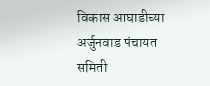विकास आघाडीच्या अर्जुनवाड पंचायत समिती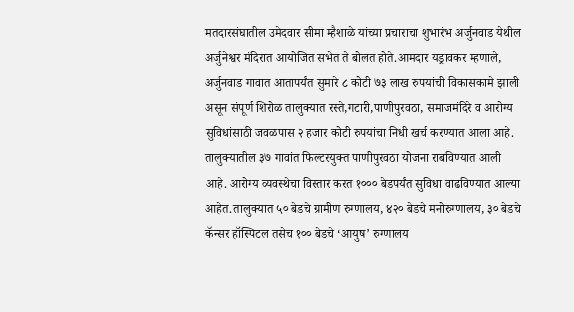मतदारसंघातील उमेदवार सीमा म्हैशाळे यांच्या प्रचाराचा शुभारंभ अर्जुनवाड येथील अर्जुनेश्वर मंदिरात आयोजित सभेत ते बोलत होते.आमदार यड्रावकर म्हणाले, अर्जुनवाड गावात आतापर्यंत सुमारे ८ कोटी ७३ लाख रुपयांची विकासकामे झाली असून संपूर्ण शिरोळ तालुक्यात रस्ते,गटारी,पाणीपुरवठा, समाजमंदिरे व आरोग्य सुविधांसाठी जवळपास २ हजार कोटी रुपयांचा निधी खर्च करण्यात आला आहे. तालुक्यातील ३७ गावांत फिल्टरयुक्त पाणीपुरवठा योजना राबविण्यात आली आहे. आरोग्य व्यवस्थेचा विस्तार करत १००० बेडपर्यंत सुविधा वाढविण्यात आल्या आहेत.तालुक्यात ५० बेडचे ग्रामीण रुग्णालय, ४२० बेडचे मनोरुग्णालय, ३० बेडचे कॅन्सर हॉस्पिटल तसेच १०० बेडचे ‘आयुष’ रुग्णालय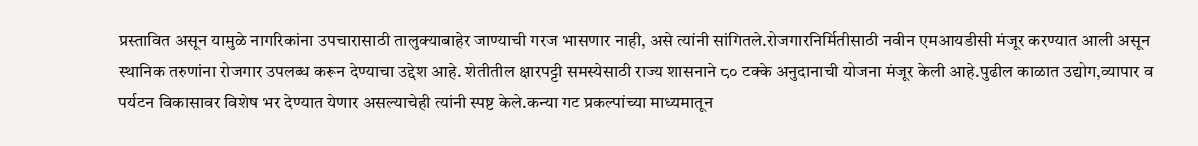प्रस्तावित असून यामुळे नागरिकांना उपचारासाठी तालुक्याबाहेर जाण्याची गरज भासणार नाही, असे त्यांनी सांगितले.रोजगारनिर्मितीसाठी नवीन एमआयडीसी मंजूर करण्यात आली असून स्थानिक तरुणांना रोजगार उपलब्ध करून देण्याचा उद्देश आहे. शेतीतील क्षारपट्टी समस्येसाठी राज्य शासनाने ८० टक्के अनुदानाची योजना मंजूर केली आहे.पुढील काळात उद्योग,व्यापार व पर्यटन विकासावर विशेष भर देण्यात येणार असल्याचेही त्यांनी स्पष्ट केले.कन्या गट प्रकल्पांच्या माध्यमातून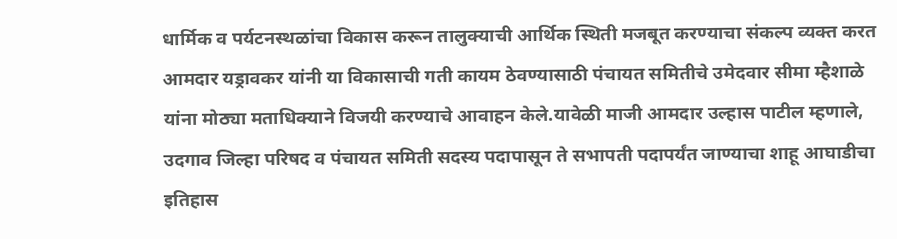धार्मिक व पर्यटनस्थळांचा विकास करून तालुक्याची आर्थिक स्थिती मजबूत करण्याचा संकल्प व्यक्त करत आमदार यड्रावकर यांनी या विकासाची गती कायम ठेवण्यासाठी पंचायत समितीचे उमेदवार सीमा म्हैशाळे यांना मोठ्या मताधिक्याने विजयी करण्याचे आवाहन केले.यावेळी माजी आमदार उल्हास पाटील म्हणाले, उदगाव जिल्हा परिषद व पंचायत समिती सदस्य पदापासून ते सभापती पदापर्यंत जाण्याचा शाहू आघाडीचा इतिहास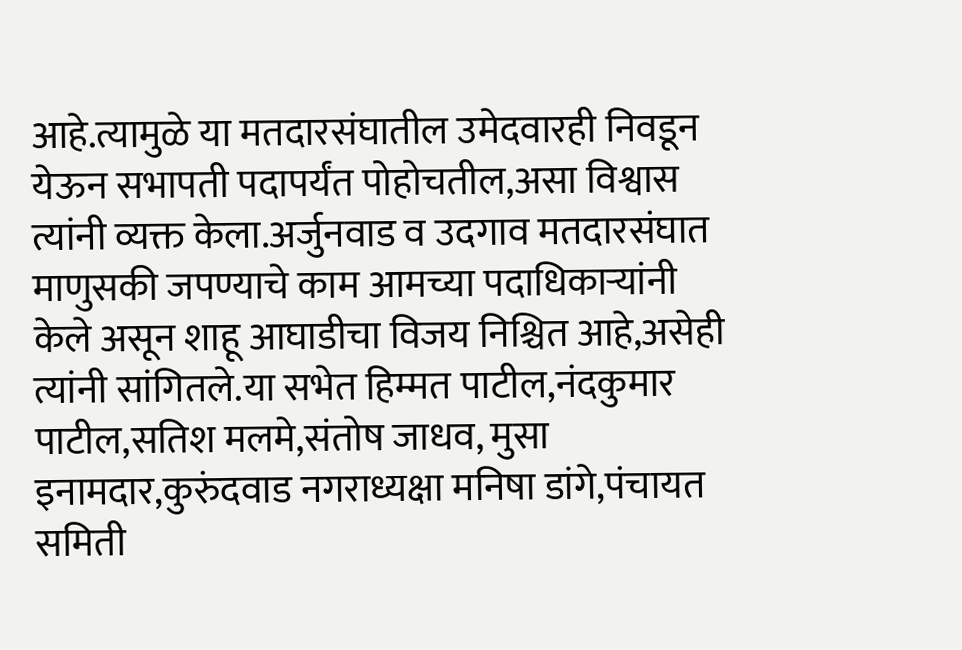आहे.त्यामुळे या मतदारसंघातील उमेदवारही निवडून येऊन सभापती पदापर्यंत पोहोचतील,असा विश्वास त्यांनी व्यक्त केला.अर्जुनवाड व उदगाव मतदारसंघात माणुसकी जपण्याचे काम आमच्या पदाधिकाऱ्यांनी केले असून शाहू आघाडीचा विजय निश्चित आहे,असेही त्यांनी सांगितले.या सभेत हिम्मत पाटील,नंदकुमार पाटील,सतिश मलमे,संतोष जाधव, मुसा इनामदार,कुरुंदवाड नगराध्यक्षा मनिषा डांगे,पंचायत समिती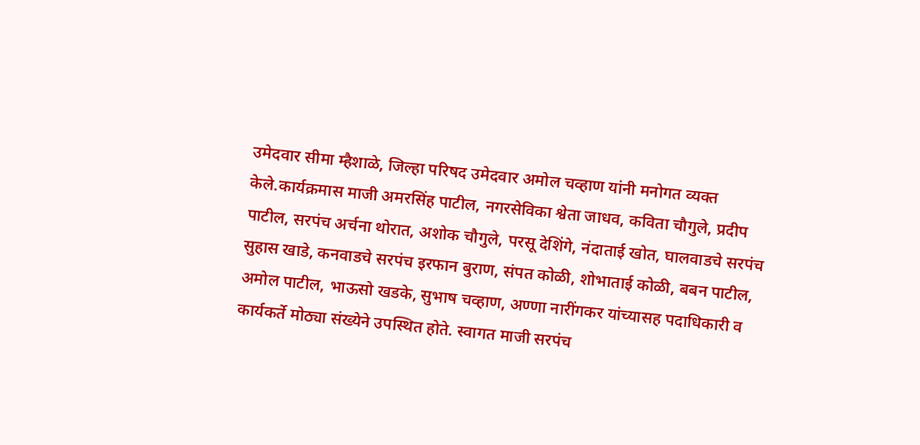उमेदवार सीमा म्हैशाळे, जिल्हा परिषद उमेदवार अमोल चव्हाण यांनी मनोगत व्यक्त केले.कार्यक्रमास माजी अमरसिंह पाटील, नगरसेविका श्वेता जाधव, कविता चौगुले, प्रदीप पाटील, सरपंच अर्चना थोरात, अशोक चौगुले, परसू देशिंगे, नंदाताई खोत, घालवाडचे सरपंच सुहास खाडे, कनवाडचे सरपंच इरफान बुराण, संपत कोळी, शोभाताई कोळी, बबन पाटील, अमोल पाटील, भाऊसो खडके, सुभाष चव्हाण, अण्णा नारींगकर यांच्यासह पदाधिकारी व कार्यकर्ते मोठ्या संख्येने उपस्थित होते. स्वागत माजी सरपंच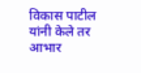विकास पाटील यांनी केले तर आभार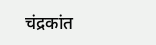चंद्रकांत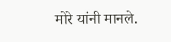मोरे यांनी मानले.